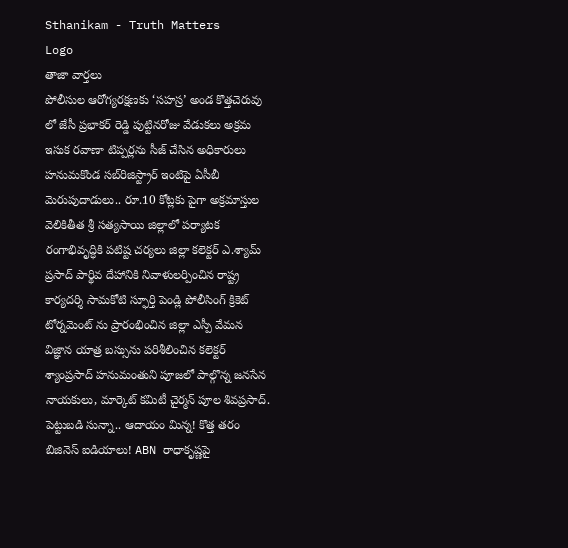Sthanikam - Truth Matters
Logo
తాజా వార్తలు
పోలీసుల ఆరోగ్యరక్షణకు ‘సహస్ర’ అండ కొత్తచెరువు లో జేసీ ప్రభాకర్ రెడ్డి పుట్టినరోజు వేడుకలు అక్రమ ఇసుక రవాణా టిప్పర్లను సీజ్ చేసిన అధికారులు హనుమకొండ సబ్‌రిజిస్ట్రార్ ఇంటిపై ఏసీబీ మెరుపుదాడులు.. రూ.10 కోట్లకు పైగా అక్రమాస్తుల వెలికితీత శ్రీ సత్యసాయి జిల్లాలో పర్యాటక రంగాభివృద్ధికి పటిష్ట చర్యలు జిల్లా కలెక్టర్ ఎ.శ్యామ్ ప్రసాద్ పార్థివ దేహానికి నివాళులర్పించిన రాష్ట్ర కార్యదర్శి సామకోటి స్ఫూర్తి పెండ్లి పోలీసింగ్ క్రికెట్ టోర్నమెంట్ ను ప్రారంభించిన జిల్లా ఎస్పీ వేమన విజ్ఞాన యాత్ర బస్సును పరిశీలించిన కలెక్టర్ శ్యాంప్రసాద్ హనుమంతుని పూజలో పాల్గొన్న జనసేన నాయకులు, మార్కెట్ కమిటీ చైర్మన్ పూల శివప్రసాద్. పెట్టుబడి సున్నా.. ఆదాయం మిన్న! కొత్త తరం బిజినెస్ ఐడియాలు! ABN రాధాకృష్ణపై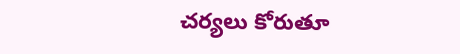చర్యలు కోరుతూ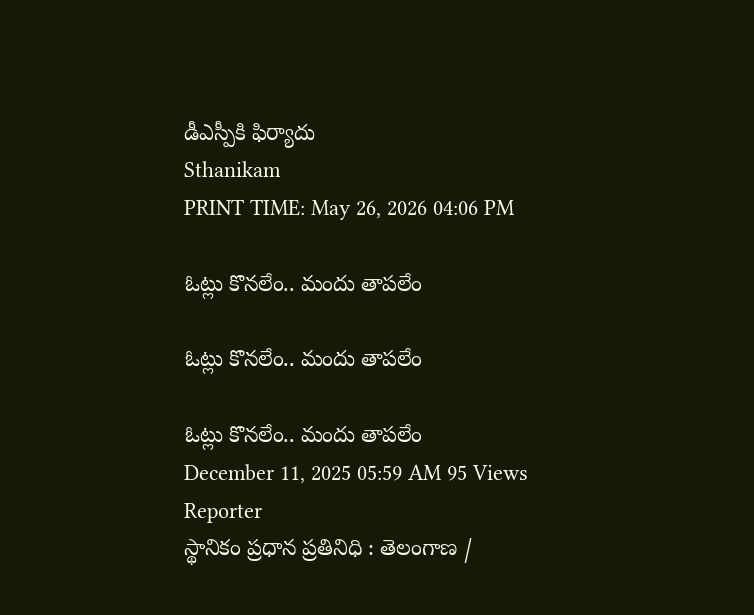డీఎస్పీకి ఫిర్యాదు
Sthanikam
PRINT TIME: May 26, 2026 04:06 PM

ఓట్లు కొనలేం.. మందు తాపలేం

ఓట్లు కొనలేం.. మందు తాపలేం

ఓట్లు కొనలేం.. మందు తాపలేం
December 11, 2025 05:59 AM 95 Views
Reporter
స్థానికం ప్రధాన ప్రతినిధి : తెలంగాణ /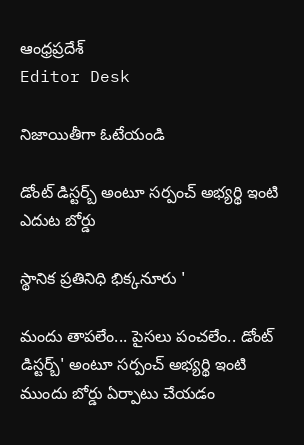ఆంధ్రప్రదేశ్
Editor Desk

నిజాయితీగా ఓటేయండి

డోంట్ డిస్టర్బ్ అంటూ సర్పంచ్ అభ్యర్థి ఇంటి ఎదుట బోర్డు

స్థానిక ప్రతినిధి భిక్కనూరు '

మందు తాపలేం... పైసలు పంచలేం.. డోంట్ డిస్టర్బ్' అంటూ సర్పంచ్ అభ్యర్థి ఇంటి ముందు బోర్డు ఏర్పాటు చేయడం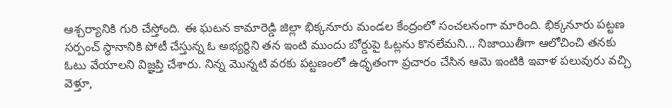ఆశ్చర్యానికి గురి చేస్తోంది. ఈ ఘటన కామారెడ్డి జిల్లా భిక్కనూరు మండల కేంద్రంలో సంచలనంగా మారింది. భిక్కనూరు పట్టణ సర్పంచ్ స్థానానికి పోటీ చేస్తున్న ఓ అభ్యర్థిని తన ఇంటి ముందు బోర్డుపై ఓట్లను కొనలేమని... నిజాయితీగా ఆలోచించి తనకు ఓటు వేయాలని విజ్ఞప్తి చేశారు. నిన్న మొన్నటి వరకు పట్టణంలో ఉధృతంగా ప్రచారం చేసిన ఆమె ఇంటికి ఇవాళ పలువురు వచ్చి వెళ్తూ,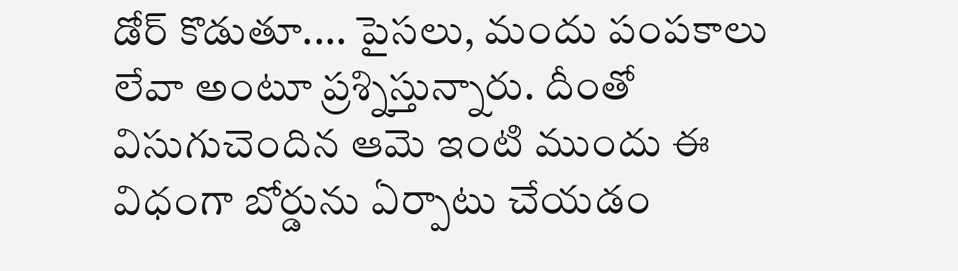డోర్ కొడుతూ.... పైసలు, మందు పంపకాలు లేవా అంటూ ప్రశ్నిస్తున్నారు. దీంతో విసుగుచెందిన ఆమె ఇంటి ముందు ఈ విధంగా బోర్డును ఏర్పాటు చేయడం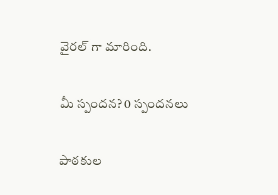వైరల్ గా మారింది.

మీ స్పందన? 0 స్పందనలు

పాఠకుల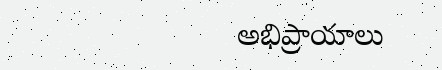అభిప్రాయాలు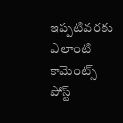ఇప్పటివరకు ఎలాంటి కామెంట్స్ పోస్ట్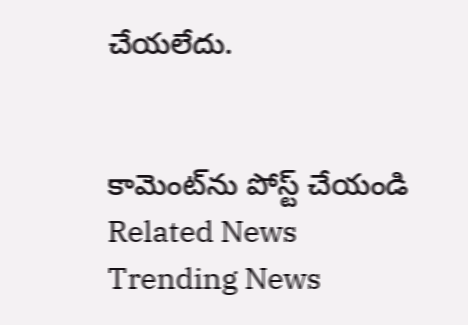చేయలేదు.


కామెంట్‌ను పోస్ట్ చేయండి
Related News
Trending News